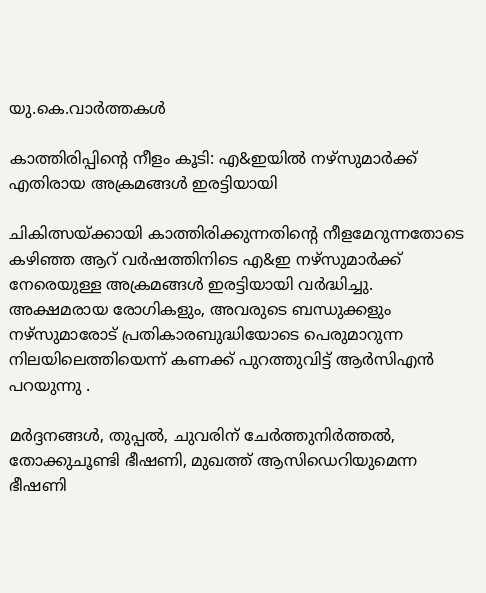യു.കെ.വാര്‍ത്തകള്‍

കാത്തിരിപ്പിന്റെ നീളം കൂടി: എ&ഇയില്‍ നഴ്‌സുമാര്‍ക്ക് എതിരായ അക്രമങ്ങള്‍ ഇരട്ടിയായി

ചികിത്സയ്ക്കായി കാത്തിരിക്കുന്നതിന്റെ നീളമേറുന്നതോടെ കഴിഞ്ഞ ആറ് വര്‍ഷത്തിനിടെ എ&ഇ നഴ്‌സുമാര്‍ക്ക് നേരെയുള്ള അക്രമങ്ങള്‍ ഇരട്ടിയായി വര്‍ദ്ധിച്ചു. അക്ഷമരായ രോഗികളും, അവരുടെ ബന്ധുക്കളും നഴ്‌സുമാരോട് പ്രതികാരബുദ്ധിയോടെ പെരുമാറുന്ന നിലയിലെത്തിയെന്ന് കണക്ക് പുറത്തുവിട്ട് ആര്‍സിഎന്‍ പറയുന്നു .

മര്‍ദ്ദനങ്ങള്‍, തുപ്പല്‍, ചുവരിന് ചേര്‍ത്തുനിര്‍ത്തല്‍, തോക്കുചൂണ്ടി ഭീഷണി, മുഖത്ത് ആസിഡെറിയുമെന്ന ഭീഷണി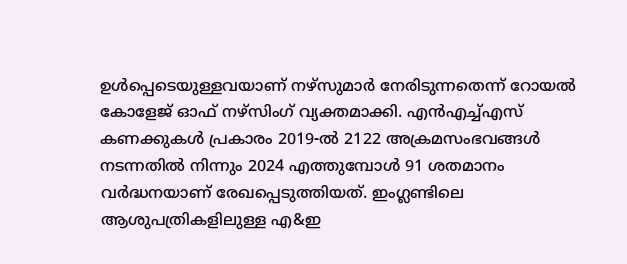ഉള്‍പ്പെടെയുള്ളവയാണ് നഴ്‌സുമാര്‍ നേരിടുന്നതെന്ന് റോയല്‍ കോളേജ് ഓഫ് നഴ്‌സിംഗ് വ്യക്തമാക്കി. എന്‍എച്ച്എസ് കണക്കുകള്‍ പ്രകാരം 2019-ല്‍ 2122 അക്രമസംഭവങ്ങള്‍ നടന്നതില്‍ നിന്നും 2024 എത്തുമ്പോള്‍ 91 ശതമാനം വര്‍ദ്ധനയാണ് രേഖപ്പെടുത്തിയത്. ഇംഗ്ലണ്ടിലെ ആശുപത്രികളിലുള്ള എ&ഇ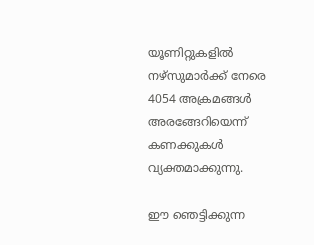യൂണിറ്റുകളില്‍ നഴ്‌സുമാര്‍ക്ക് നേരെ 4054 അക്രമങ്ങള്‍ അരങ്ങേറിയെന്ന് കണക്കുകള്‍ വ്യക്തമാക്കുന്നു.

ഈ ഞെട്ടിക്കുന്ന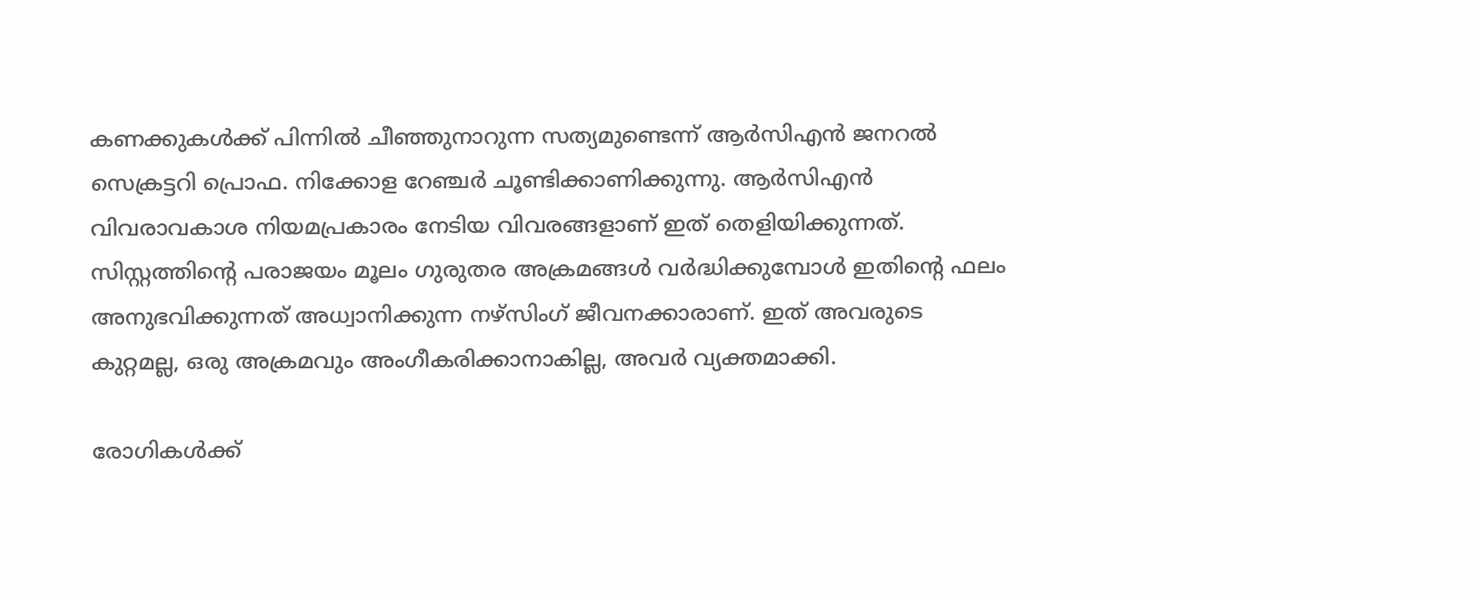കണക്കുകള്‍ക്ക് പിന്നില്‍ ചീഞ്ഞുനാറുന്ന സത്യമുണ്ടെന്ന് ആര്‍സിഎന്‍ ജനറല്‍ സെക്രട്ടറി പ്രൊഫ. നിക്കോള റേഞ്ചര്‍ ചൂണ്ടിക്കാണിക്കുന്നു. ആര്‍സിഎന്‍ വിവരാവകാശ നിയമപ്രകാരം നേടിയ വിവരങ്ങളാണ് ഇത് തെളിയിക്കുന്നത്. സിസ്റ്റത്തിന്റെ പരാജയം മൂലം ഗുരുതര അക്രമങ്ങള്‍ വര്‍ദ്ധിക്കുമ്പോള്‍ ഇതിന്റെ ഫലം അനുഭവിക്കുന്നത് അധ്വാനിക്കുന്ന നഴ്‌സിംഗ് ജീവനക്കാരാണ്. ഇത് അവരുടെ കുറ്റമല്ല, ഒരു അക്രമവും അംഗീകരിക്കാനാകില്ല, അവര്‍ വ്യക്തമാക്കി.

രോഗികള്‍ക്ക്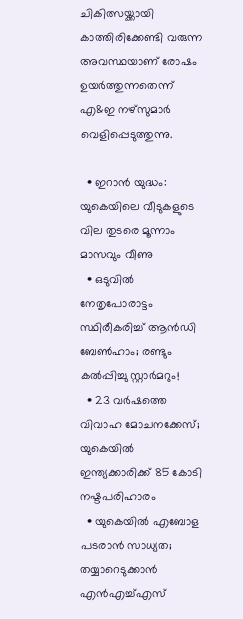ചികിത്സയ്ക്കായി കാത്തിരിക്കേണ്ടി വരുന്ന അവസ്ഥയാണ് രോഷം ഉയര്‍ത്തുന്നതെന്ന് എ&ഇ നഴ്‌സുമാര്‍ വെളിപ്പെടുത്തുന്നു.

  • ഇറാന്‍ യുദ്ധം: യുകെയിലെ വീടുകളുടെ വില തുടരെ മൂന്നാം മാസവും വീണു
  • ഒടുവില്‍ നേതൃപോരാട്ടം സ്ഥിരീകരിച്ച് ആന്‍ഡി ബേണ്‍ഹാം; രണ്ടും കല്‍പ്പിച്ചു സ്റ്റാര്‍മറും!
  • 23 വര്‍ഷത്തെ വിവാഹ മോചനക്കേസ്; യുകെയില്‍ ഇന്ത്യക്കാരിക്ക് 85 കോടി നഷ്ടപരിഹാരം
  • യുകെയില്‍ എബോള പടരാന്‍ സാധ്യത; തയ്യാറെടുക്കാന്‍ എന്‍എച്ച്എസ്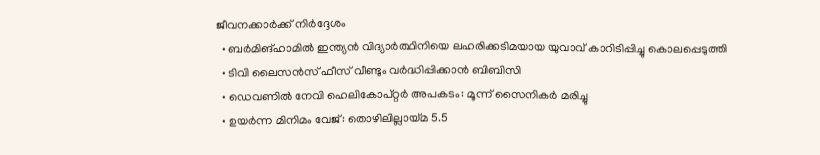ജീവനക്കാര്‍ക്ക് നിര്‍ദ്ദേശം
  • ബര്‍മിങ്‌ഹാമില്‍ ഇന്ത്യന്‍ വിദ്യാര്‍ത്ഥിനിയെ ലഹരിക്കടിമയായ യുവാവ് കാറിടിപ്പിച്ചു കൊലപ്പെടുത്തി
  • ടിവി ലൈസന്‍സ് ഫീസ് വീണ്ടും വര്‍ദ്ധിപ്പിക്കാന്‍ ബിബിസി
  • ഡെവണില്‍ നേവി ഹെലികോപ്റ്റര്‍ അപകടം: മൂന്ന് സൈനികര്‍ മരിച്ചു
  • ഉയര്‍ന്ന മിനിമം വേജ്: തൊഴിലില്ലായ്മ 5.5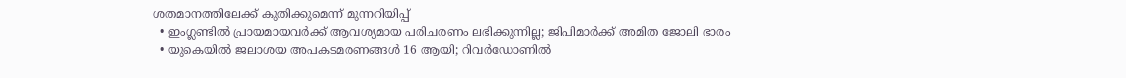ശതമാനത്തിലേക്ക് കുതിക്കുമെന്ന് മുന്നറിയിപ്പ്
  • ഇംഗ്ലണ്ടില്‍ പ്രായമായവര്‍ക്ക് ആവശ്യമായ പരിചരണം ലഭിക്കുന്നില്ല; ജിപിമാര്‍ക്ക് അമിത ജോലി ഭാരം
  • യുകെയില്‍ ജലാശയ അപകടമരണങ്ങള്‍ 16 ആയി; റിവര്‍ഡോണില്‍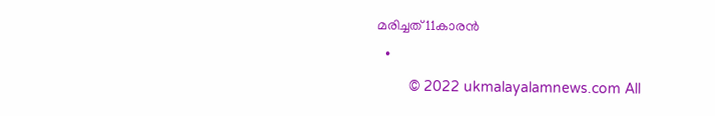മരിച്ചത് 11കാരന്‍
  •
        © 2022 ukmalayalamnews.com All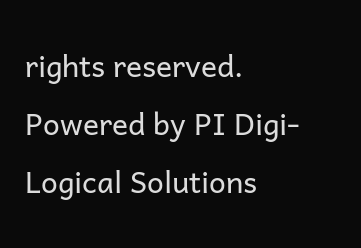rights reserved. Powered by PI Digi-Logical Solutions